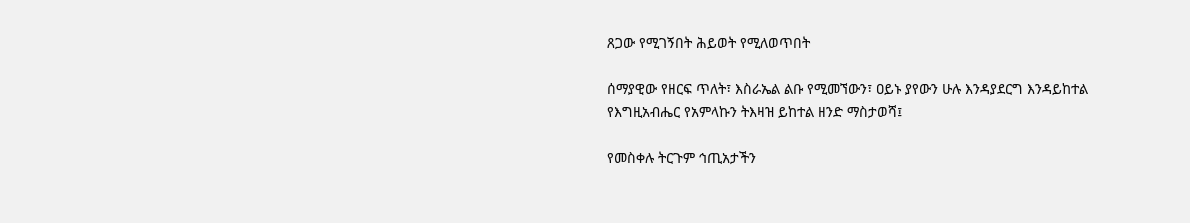ጸጋው የሚገኝበት ሕይወት የሚለወጥበት

ሰማያዊው የዘርፍ ጥለት፣ እስራኤል ልቡ የሚመኘውን፣ ዐይኑ ያየውን ሁሉ እንዳያደርግ እንዳይከተል የእግዚአብሔር የአምላኩን ትእዛዝ ይከተል ዘንድ ማስታወሻ፤

የመስቀሉ ትርጉም ኅጢአታችን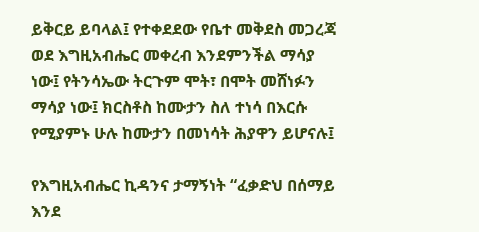ይቅርይ ይባላል፤ የተቀደደው የቤተ መቅደስ መጋረጃ ወደ እግዚአብሔር መቀረብ እንደምንችል ማሳያ ነው፤ የትንሳኤው ትርጉም ሞት፣ በሞት መሸነፉን ማሳያ ነው፤ ክርስቶስ ከሙታን ስለ ተነሳ በእርሱ የሚያምኑ ሁሉ ከሙታን በመነሳት ሕያዋን ይሆናሉ፤

የእግዚአብሔር ኪዳንና ታማኝነት “ፈቃድህ በሰማይ እንደ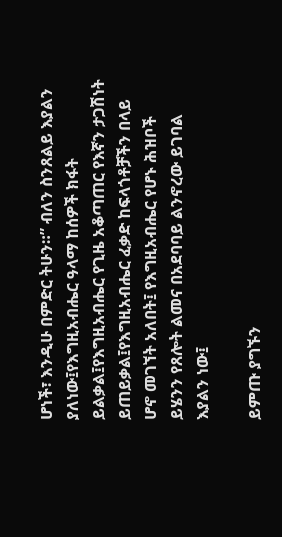ሆነች፣ እንዲሁ በምድር ትሁን።” ብለን ስንጸልይ እያልን ያለነው፤የእግዚአብሔር ዓላማ ከሰዎች ክፋት ይልቃል፤የእግዚአብሔር የጊዜ አቆጣጠር የእኛን ታጋሽነት ይጠይቃል፤የእግዚአብሔር ፈቃድ ከፍላጎቶቻችን በላይ ሆኖ መገኘት አለበት፤ የእግዚአብሔር የሆኑ ሕዝቦች ይሄንን የጸሎት ልመና በአደባባይ ልንኖረው ይገባል እያልን ነው፤

ይምጡ ያግኙን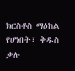ክርስቶስ ማዕከል የሆነበት፣ ቅዱስ ቃሉ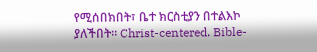የሚሰበክበት፣ ቤተ ክርስቲያን በተልእኮ ያለችበት። Christ-centered. Bible-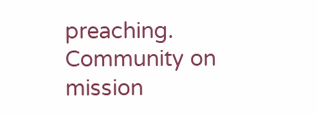preaching. Community on mission